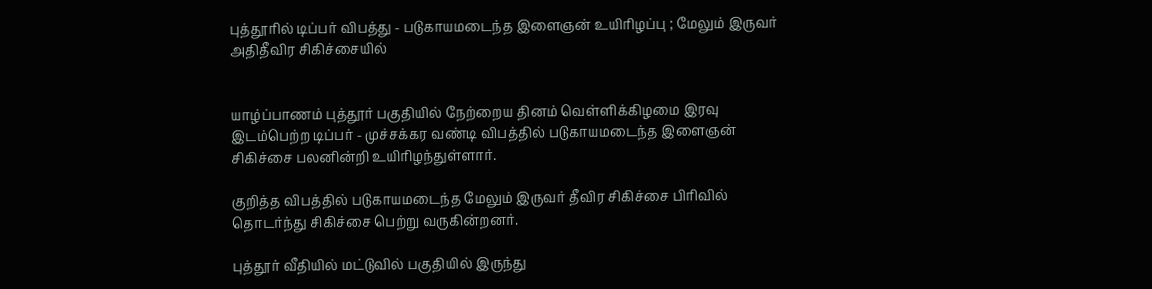புத்தூரில் டிப்பர் விபத்து - படுகாயமடைந்த இளைஞன் உயிரிழப்பு ; மேலும் இருவர் அதிதீவிர சிகிச்சையில்


யாழ்ப்பாணம் புத்தூர் பகுதியில் நேற்றைய தினம் வெள்ளிக்கிழமை இரவு இடம்பெற்ற டிப்பர் - முச்சக்கர வண்டி விபத்தில் படுகாயமடைந்த இளைஞன் சிகிச்சை பலனின்றி உயிரிழந்துள்ளார்.

குறித்த விபத்தில் படுகாயமடைந்த மேலும் இருவர் தீவிர சிகிச்சை பிரிவில் தொடர்ந்து சிகிச்சை பெற்று வருகின்றனர்.

புத்தூர் வீதியில் மட்டுவில் பகுதியில் இருந்து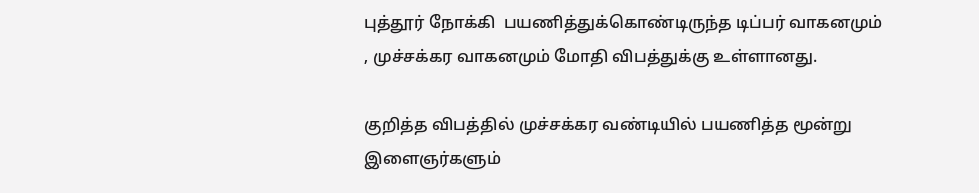புத்தூர் நோக்கி  பயணித்துக்கொண்டிருந்த டிப்பர் வாகனமும் , முச்சக்கர வாகனமும் மோதி விபத்துக்கு உள்ளானது.

குறித்த விபத்தில் முச்சக்கர வண்டியில் பயணித்த மூன்று இளைஞர்களும்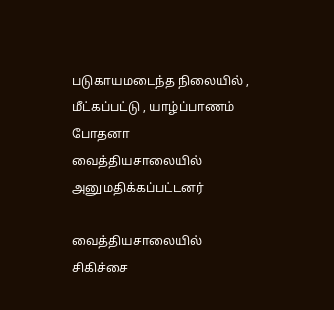படுகாயமடைந்த நிலையில் , மீட்கப்பட்டு , யாழ்ப்பாணம் போதனா வைத்தியசாலையில் அனுமதிக்கப்பட்டனர்

வைத்தியசாலையில் சிகிச்சை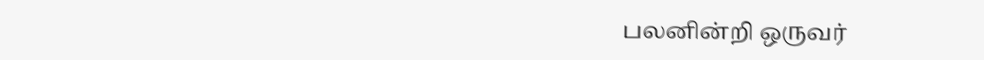பலனின்றி ஒருவர்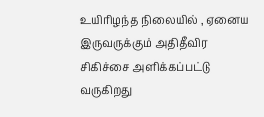உயிரிழந்த நிலையில் , ஏனைய இருவருக்கும் அதிதீவிர சிகிச்சை அளிக்கப்பட்டு வருகிறது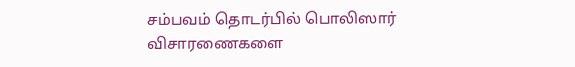சம்பவம் தொடர்பில் பொலிஸார் விசாரணைகளை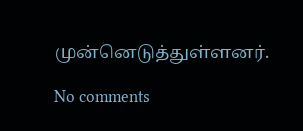முன்னெடுத்துள்ளனர்.

No comments